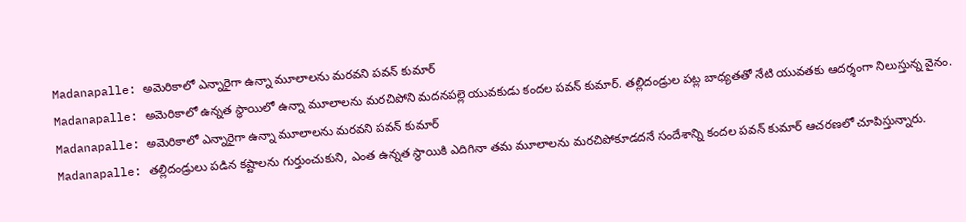Madanapalle: అమెరికాలో ఎన్నారైగా ఉన్నా మూలాలను మరవని పవన్ కుమార్
Madanapalle: అమెరికాలో ఉన్నత స్థాయిలో ఉన్నా మూలాలను మరచిపోని మదనపల్లె యువకుడు కందల పవన్ కుమార్. తల్లిదండ్రుల పట్ల బాధ్యతతో నేటి యువతకు ఆదర్శంగా నిలుస్తున్న వైనం.
Madanapalle: అమెరికాలో ఎన్నారైగా ఉన్నా మూలాలను మరవని పవన్ కుమార్
Madanapalle: తల్లిదండ్రులు పడిన కష్టాలను గుర్తుంచుకుని, ఎంత ఉన్నత స్థాయికి ఎదిగినా తమ మూలాలను మరచిపోకూడదనే సందేశాన్ని కందల పవన్ కుమార్ ఆచరణలో చూపిస్తున్నారు.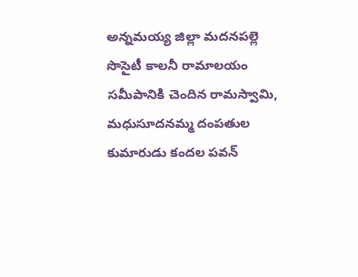అన్నమయ్య జిల్లా మదనపల్లె సొసైటీ కాలనీ రామాలయం సమీపానికి చెందిన రామస్వామి, మధుసూదనమ్మ దంపతుల కుమారుడు కందల పవన్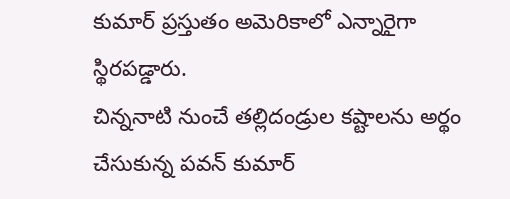కుమార్ ప్రస్తుతం అమెరికాలో ఎన్నారైగా స్థిరపడ్డారు.
చిన్ననాటి నుంచే తల్లిదండ్రుల కష్టాలను అర్థం చేసుకున్న పవన్ కుమార్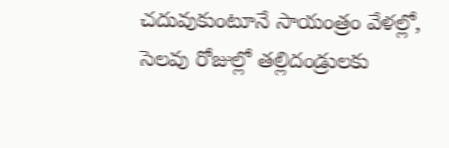చదువుకుంటూనే సాయంత్రం వేళల్లో, సెలవు రోజుల్లో తల్లిదండ్రులకు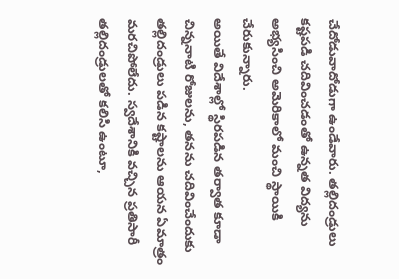చేదోడువాదోడుగా ఉండేవారు. తల్లిదండ్రులు కష్టపడి చదివించడంతో ఉన్నత విద్యను అభ్యసించి అమెరికాలో మంచి స్థాయికి చేరుకున్నారు.
అయితే విదేశాల్లో స్థిరపడిన తర్వాత కూడా చిన్ననాటి రోజులను, తనను చదివించేందుకు తల్లిదండ్రులు పడిన కష్టాలను ఆయన ఏమాత్రం మరచిపోలేదు. స్వదేశానికి వచ్చిన ప్రతిసారీ తల్లిదండ్రులతో కలిసి ఉంటూ,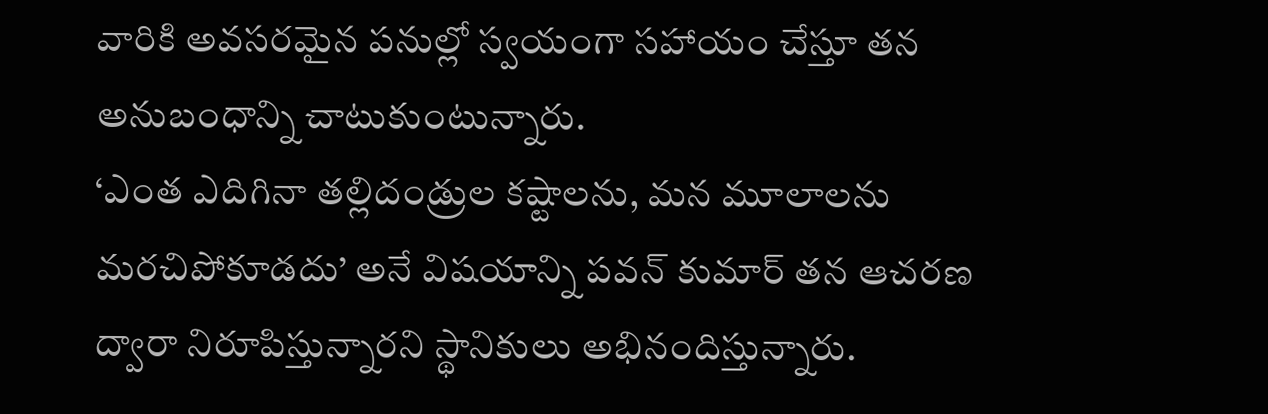వారికి అవసరమైన పనుల్లో స్వయంగా సహాయం చేస్తూ తన అనుబంధాన్ని చాటుకుంటున్నారు.
‘ఎంత ఎదిగినా తల్లిదండ్రుల కష్టాలను, మన మూలాలను మరచిపోకూడదు’ అనే విషయాన్ని పవన్ కుమార్ తన ఆచరణ ద్వారా నిరూపిస్తున్నారని స్థానికులు అభినందిస్తున్నారు.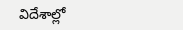విదేశాల్లో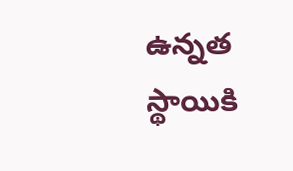ఉన్నత స్థాయికి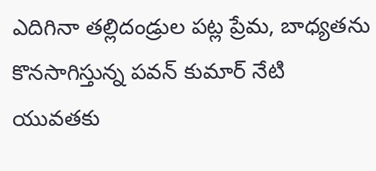ఎదిగినా తల్లిదండ్రుల పట్ల ప్రేమ, బాధ్యతను కొనసాగిస్తున్న పవన్ కుమార్ నేటి యువతకు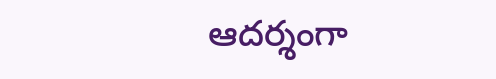ఆదర్శంగా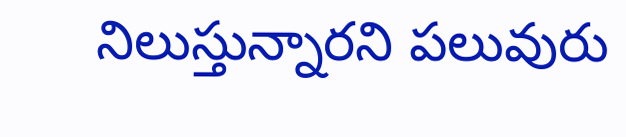నిలుస్తున్నారని పలువురు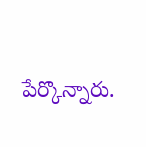పేర్కొన్నారు.